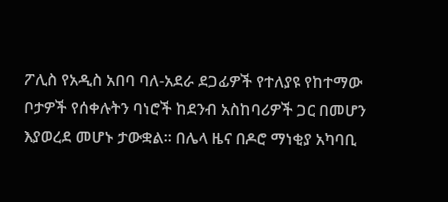ፖሊስ የአዲስ አበባ ባለ-አደራ ደጋፊዎች የተለያዩ የከተማው ቦታዎች የሰቀሉትን ባነሮች ከደንብ አስከባሪዎች ጋር በመሆን እያወረደ መሆኑ ታውቋል። በሌላ ዜና በዶሮ ማነቂያ አካባቢ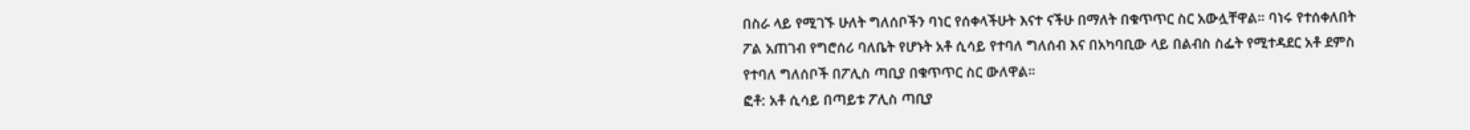በስራ ላይ የሚገኙ ሁለት ግለሰቦችን ባነር የሰቀላችሁት እናተ ናችሁ በማለት በቁጥጥር ስር አውሏቸዋል። ባነሩ የተሰቀለበት ፖል አጠገብ የግሮሰሪ ባለቤት የሆኑት አቶ ሲሳይ የተባለ ግለሰብ እና በአካባቢው ላይ በልብስ ስፌት የሚተዳደር አቶ ደምስ የተባለ ግለሰቦች በፖሊስ ጣቢያ በቁጥጥር ስር ውለዋል።
ፎቶ: አቶ ሲሳይ በጣይቱ ፖሊስ ጣቢያ